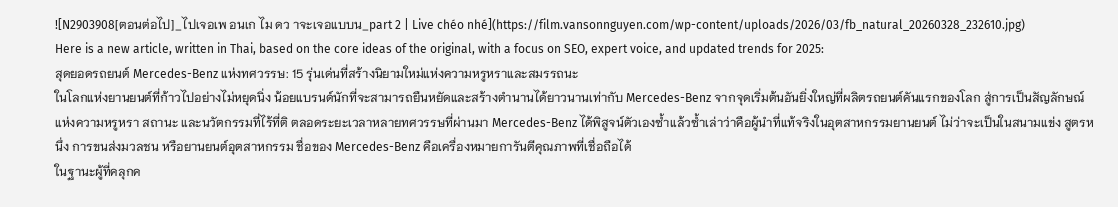![N2903908[ตอนต่อไป]_ไปเจอเพ อนเก ไม ดว าจะเจอแบบน_part 2 | Live chéo nhé](https://film.vansonnguyen.com/wp-content/uploads/2026/03/fb_natural_20260328_232610.jpg)
Here is a new article, written in Thai, based on the core ideas of the original, with a focus on SEO, expert voice, and updated trends for 2025:
สุดยอดรถยนต์ Mercedes-Benz แห่งทศวรรษ: 15 รุ่นเด่นที่สร้างนิยามใหม่แห่งความหรูหราและสมรรถนะ
ในโลกแห่งยานยนต์ที่ก้าวไปอย่างไม่หยุดนิ่ง น้อยแบรนด์นักที่จะสามารถยืนหยัดและสร้างตำนานได้ยาวนานเท่ากับ Mercedes-Benz จากจุดเริ่มต้นอันยิ่งใหญ่ที่ผลิตรถยนต์คันแรกของโลก สู่การเป็นสัญลักษณ์แห่งความหรูหรา สถานะ และนวัตกรรมที่ไร้ที่ติ ตลอดระยะเวลาหลายทศวรรษที่ผ่านมา Mercedes-Benz ได้พิสูจน์ตัวเองซ้ำแล้วซ้ำเล่าว่าคือผู้นำที่แท้จริงในอุตสาหกรรมยานยนต์ ไม่ว่าจะเป็นในสนามแข่ง สูตรหนึ่ง การขนส่งมวลชน หรือยานยนต์อุตสาหกรรม ชื่อของ Mercedes-Benz คือเครื่องหมายการันตีคุณภาพที่เชื่อถือได้
ในฐานะผู้ที่คลุกค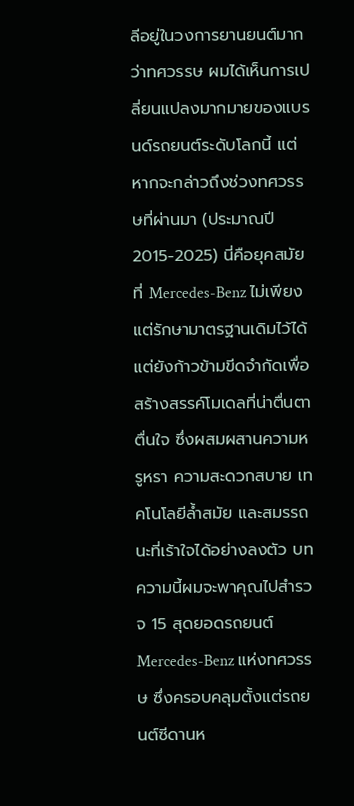ลีอยู่ในวงการยานยนต์มากว่าทศวรรษ ผมได้เห็นการเปลี่ยนแปลงมากมายของแบรนด์รถยนต์ระดับโลกนี้ แต่หากจะกล่าวถึงช่วงทศวรรษที่ผ่านมา (ประมาณปี 2015-2025) นี่คือยุคสมัยที่ Mercedes-Benz ไม่เพียงแต่รักษามาตรฐานเดิมไว้ได้ แต่ยังก้าวข้ามขีดจำกัดเพื่อสร้างสรรค์โมเดลที่น่าตื่นตาตื่นใจ ซึ่งผสมผสานความหรูหรา ความสะดวกสบาย เทคโนโลยีล้ำสมัย และสมรรถนะที่เร้าใจได้อย่างลงตัว บทความนี้ผมจะพาคุณไปสำรวจ 15 สุดยอดรถยนต์ Mercedes-Benz แห่งทศวรรษ ซึ่งครอบคลุมตั้งแต่รถยนต์ซีดานห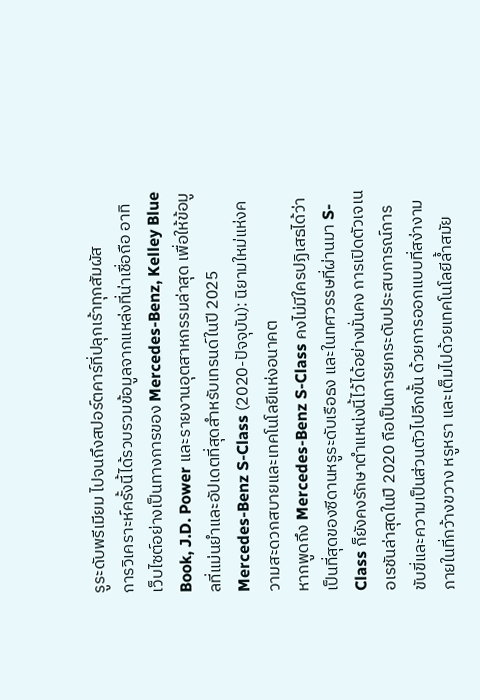รูระดับพรีเมียม ไปจนถึงสปอร์ตคาร์ที่ปลุกเร้าทุกสัมผัส
การวิเคราะห์ครั้งนี้ได้รวบรวมข้อมูลจากแหล่งที่น่าเชื่อถือ อาทิ เว็บไซต์อย่างเป็นทางการของ Mercedes-Benz, Kelley Blue Book, J.D. Power และรายงานอุตสาหกรรมล่าสุด เพื่อให้ข้อมูลที่แม่นยำและอัปเดตที่สุดสำหรับเทรนด์ในปี 2025
Mercedes-Benz S-Class (2020-ปัจจุบัน): นิยามใหม่แห่งความสะดวกสบายและเทคโนโลยีแห่งอนาคต
หากพูดถึง Mercedes-Benz S-Class คงไม่มีใครปฏิเสธได้ว่าเป็นที่สุดของซีดานหรูระดับเรือธง และในทศวรรษที่ผ่านมา S-Class ก็ยังคงรักษาตำแหน่งนี้ไว้ได้อย่างมั่นคง การเปิดตัวเจเนอเรชันล่าสุดในปี 2020 ถือเป็นการยกระดับประสบการณ์การขับขี่และความเป็นส่วนตัวไปอีกขั้น ด้วยการออกแบบที่สง่างามภายในที่กว้างขวาง หรูหรา และเต็มไปด้วยเทคโนโลยีล้ำสมัย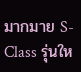มากมาย S-Class รุ่นให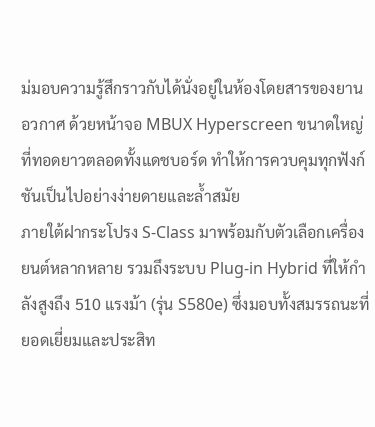ม่มอบความรู้สึกราวกับได้นั่งอยู่ในห้องโดยสารของยานอวกาศ ด้วยหน้าจอ MBUX Hyperscreen ขนาดใหญ่ที่ทอดยาวตลอดทั้งแดชบอร์ด ทำให้การควบคุมทุกฟังก์ชันเป็นไปอย่างง่ายดายและล้ำสมัย
ภายใต้ฝากระโปรง S-Class มาพร้อมกับตัวเลือกเครื่องยนต์หลากหลาย รวมถึงระบบ Plug-in Hybrid ที่ให้กำลังสูงถึง 510 แรงม้า (รุ่น S580e) ซึ่งมอบทั้งสมรรถนะที่ยอดเยี่ยมและประสิท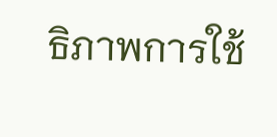ธิภาพการใช้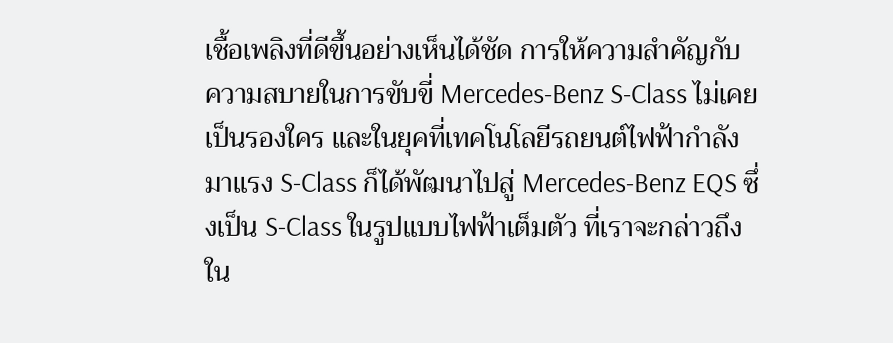เชื้อเพลิงที่ดีขึ้นอย่างเห็นได้ชัด การให้ความสำคัญกับ ความสบายในการขับขี่ Mercedes-Benz S-Class ไม่เคยเป็นรองใคร และในยุคที่เทคโนโลยีรถยนต์ไฟฟ้ากำลังมาแรง S-Class ก็ได้พัฒนาไปสู่ Mercedes-Benz EQS ซึ่งเป็น S-Class ในรูปแบบไฟฟ้าเต็มตัว ที่เราจะกล่าวถึงใน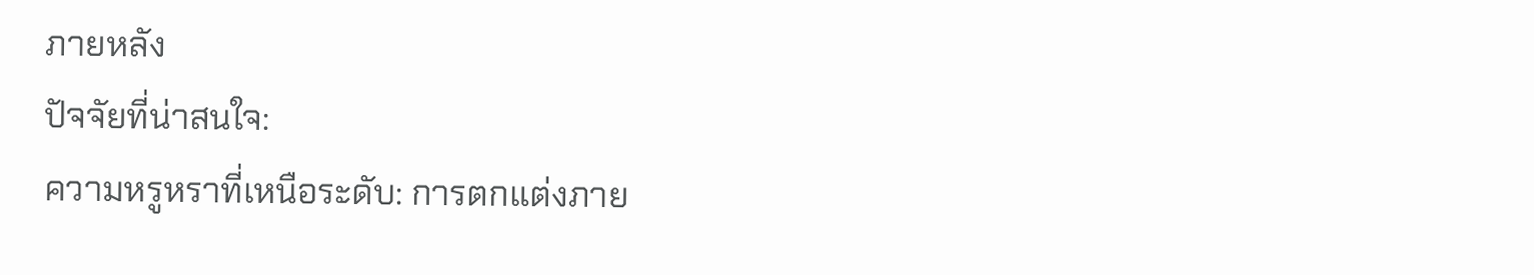ภายหลัง
ปัจจัยที่น่าสนใจ:
ความหรูหราที่เหนือระดับ: การตกแต่งภาย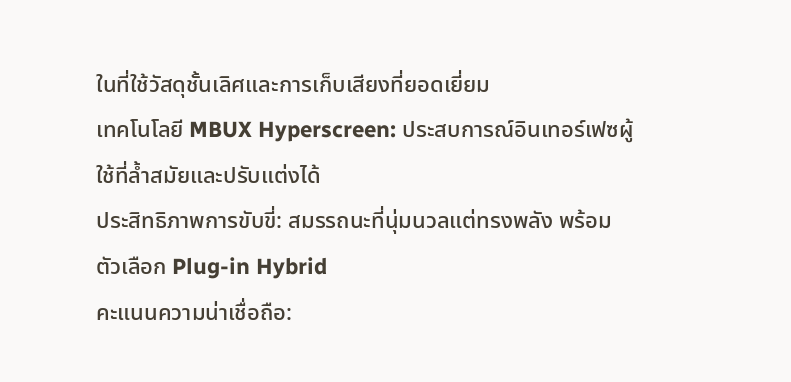ในที่ใช้วัสดุชั้นเลิศและการเก็บเสียงที่ยอดเยี่ยม
เทคโนโลยี MBUX Hyperscreen: ประสบการณ์อินเทอร์เฟซผู้ใช้ที่ล้ำสมัยและปรับแต่งได้
ประสิทธิภาพการขับขี่: สมรรถนะที่นุ่มนวลแต่ทรงพลัง พร้อมตัวเลือก Plug-in Hybrid
คะแนนความน่าเชื่อถือ: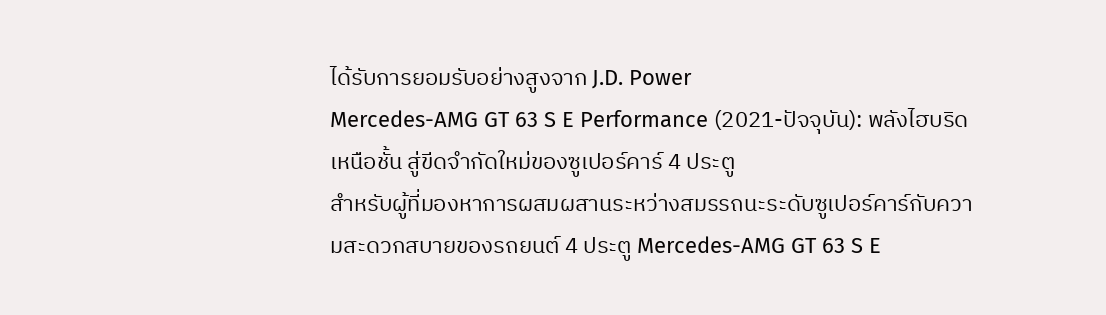ได้รับการยอมรับอย่างสูงจาก J.D. Power
Mercedes-AMG GT 63 S E Performance (2021-ปัจจุบัน): พลังไฮบริดเหนือชั้น สู่ขีดจำกัดใหม่ของซูเปอร์คาร์ 4 ประตู
สำหรับผู้ที่มองหาการผสมผสานระหว่างสมรรถนะระดับซูเปอร์คาร์กับความสะดวกสบายของรถยนต์ 4 ประตู Mercedes-AMG GT 63 S E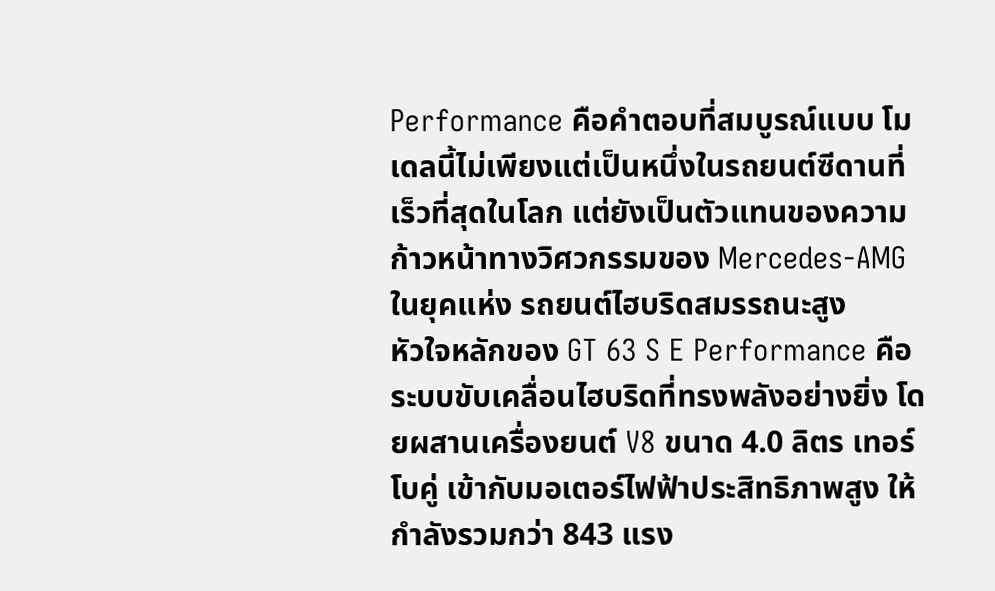Performance คือคำตอบที่สมบูรณ์แบบ โมเดลนี้ไม่เพียงแต่เป็นหนึ่งในรถยนต์ซีดานที่เร็วที่สุดในโลก แต่ยังเป็นตัวแทนของความก้าวหน้าทางวิศวกรรมของ Mercedes-AMG ในยุคแห่ง รถยนต์ไฮบริดสมรรถนะสูง
หัวใจหลักของ GT 63 S E Performance คือระบบขับเคลื่อนไฮบริดที่ทรงพลังอย่างยิ่ง โดยผสานเครื่องยนต์ V8 ขนาด 4.0 ลิตร เทอร์โบคู่ เข้ากับมอเตอร์ไฟฟ้าประสิทธิภาพสูง ให้กำลังรวมกว่า 843 แรง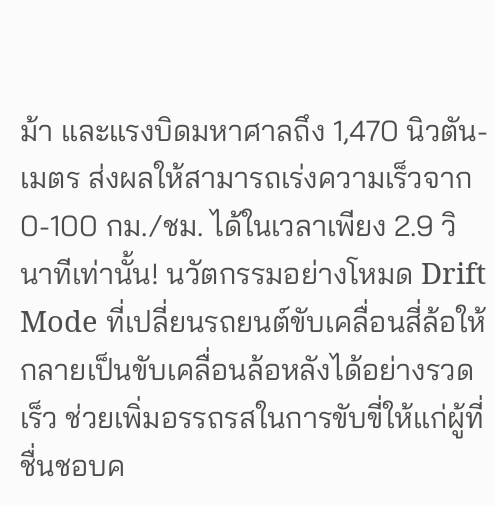ม้า และแรงบิดมหาศาลถึง 1,470 นิวตัน-เมตร ส่งผลให้สามารถเร่งความเร็วจาก 0-100 กม./ชม. ได้ในเวลาเพียง 2.9 วินาทีเท่านั้น! นวัตกรรมอย่างโหมด Drift Mode ที่เปลี่ยนรถยนต์ขับเคลื่อนสี่ล้อให้กลายเป็นขับเคลื่อนล้อหลังได้อย่างรวดเร็ว ช่วยเพิ่มอรรถรสในการขับขี่ให้แก่ผู้ที่ชื่นชอบค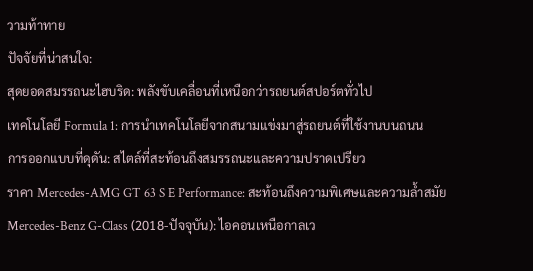วามท้าทาย
ปัจจัยที่น่าสนใจ:
สุดยอดสมรรถนะไฮบริด: พลังขับเคลื่อนที่เหนือกว่ารถยนต์สปอร์ตทั่วไป
เทคโนโลยี Formula 1: การนำเทคโนโลยีจากสนามแข่งมาสู่รถยนต์ที่ใช้งานบนถนน
การออกแบบที่ดุดัน: สไตล์ที่สะท้อนถึงสมรรถนะและความปราดเปรียว
ราคา Mercedes-AMG GT 63 S E Performance: สะท้อนถึงความพิเศษและความล้ำสมัย
Mercedes-Benz G-Class (2018-ปัจจุบัน): ไอคอนเหนือกาลเว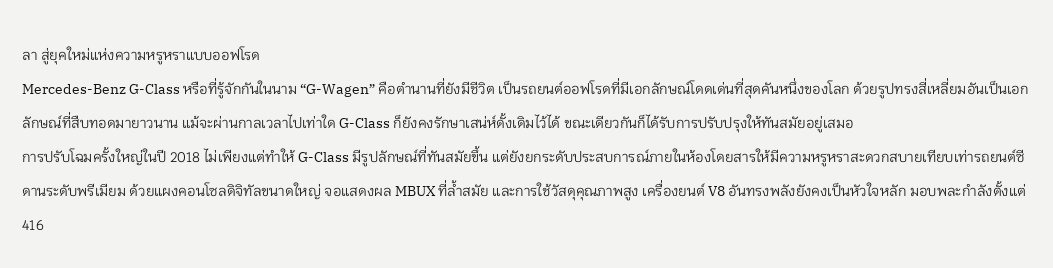ลา สู่ยุคใหม่แห่งความหรูหราแบบออฟโรด
Mercedes-Benz G-Class หรือที่รู้จักกันในนาม “G-Wagen” คือตำนานที่ยังมีชีวิต เป็นรถยนต์ออฟโรดที่มีเอกลักษณ์โดดเด่นที่สุดคันหนึ่งของโลก ด้วยรูปทรงสี่เหลี่ยมอันเป็นเอกลักษณ์ที่สืบทอดมายาวนาน แม้จะผ่านกาลเวลาไปเท่าใด G-Class ก็ยังคงรักษาเสน่ห์ดั้งเดิมไว้ได้ ขณะเดียวกันก็ได้รับการปรับปรุงให้ทันสมัยอยู่เสมอ
การปรับโฉมครั้งใหญ่ในปี 2018 ไม่เพียงแต่ทำให้ G-Class มีรูปลักษณ์ที่ทันสมัยขึ้น แต่ยังยกระดับประสบการณ์ภายในห้องโดยสารให้มีความหรูหราสะดวกสบายเทียบเท่ารถยนต์ซีดานระดับพรีเมียม ด้วยแผงคอนโซลดิจิทัลขนาดใหญ่ จอแสดงผล MBUX ที่ล้ำสมัย และการใช้วัสดุคุณภาพสูง เครื่องยนต์ V8 อันทรงพลังยังคงเป็นหัวใจหลัก มอบพละกำลังตั้งแต่ 416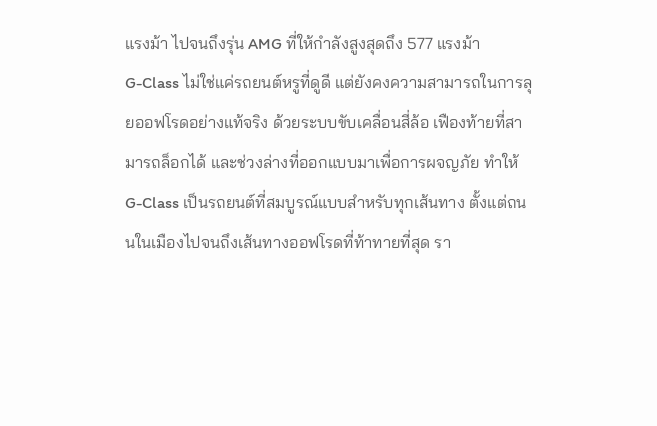แรงม้า ไปจนถึงรุ่น AMG ที่ให้กำลังสูงสุดถึง 577 แรงม้า
G-Class ไม่ใช่แค่รถยนต์หรูที่ดูดี แต่ยังคงความสามารถในการลุยออฟโรดอย่างแท้จริง ด้วยระบบขับเคลื่อนสี่ล้อ เฟืองท้ายที่สามารถล็อกได้ และช่วงล่างที่ออกแบบมาเพื่อการผจญภัย ทำให้ G-Class เป็นรถยนต์ที่สมบูรณ์แบบสำหรับทุกเส้นทาง ตั้งแต่ถนนในเมืองไปจนถึงเส้นทางออฟโรดที่ท้าทายที่สุด รา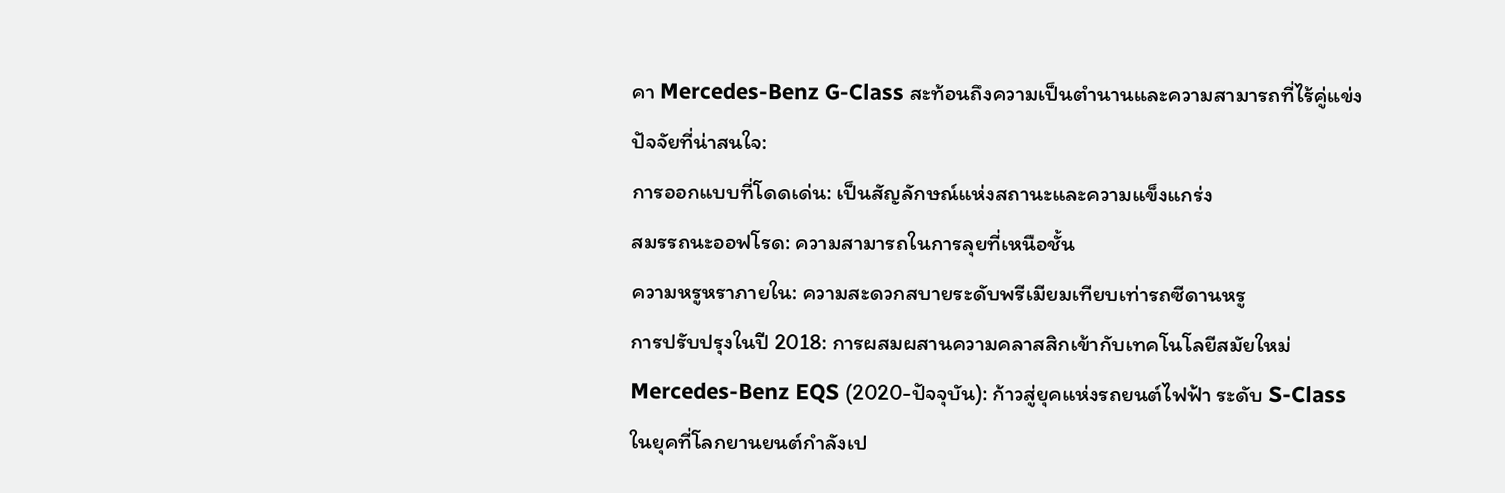คา Mercedes-Benz G-Class สะท้อนถึงความเป็นตำนานและความสามารถที่ไร้คู่แข่ง
ปัจจัยที่น่าสนใจ:
การออกแบบที่โดดเด่น: เป็นสัญลักษณ์แห่งสถานะและความแข็งแกร่ง
สมรรถนะออฟโรด: ความสามารถในการลุยที่เหนือชั้น
ความหรูหราภายใน: ความสะดวกสบายระดับพรีเมียมเทียบเท่ารถซีดานหรู
การปรับปรุงในปี 2018: การผสมผสานความคลาสสิกเข้ากับเทคโนโลยีสมัยใหม่
Mercedes-Benz EQS (2020-ปัจจุบัน): ก้าวสู่ยุคแห่งรถยนต์ไฟฟ้า ระดับ S-Class
ในยุคที่โลกยานยนต์กำลังเป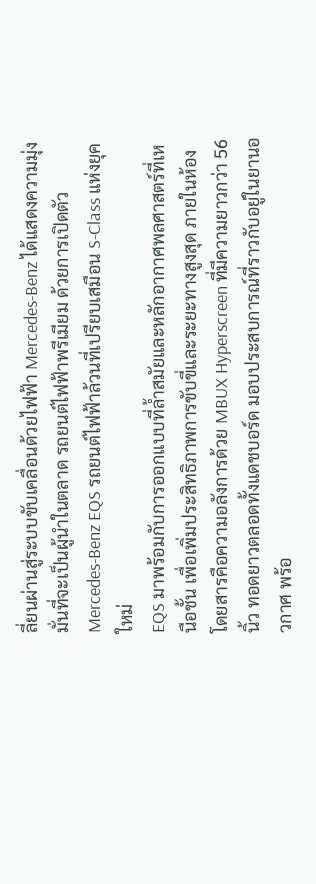ลี่ยนผ่านสู่ระบบขับเคลื่อนด้วยไฟฟ้า Mercedes-Benz ได้แสดงความมุ่งมั่นที่จะเป็นผู้นำในตลาด รถยนต์ไฟฟ้าพรีเมียม ด้วยการเปิดตัว Mercedes-Benz EQS รถยนต์ไฟฟ้าล้วนที่เปรียบเสมือน S-Class แห่งยุคใหม่
EQS มาพร้อมกับการออกแบบที่ล้ำสมัยและหลักอากาศพลศาสตร์ที่เหนือชั้น เพื่อเพิ่มประสิทธิภาพการขับขี่และระยะทางสูงสุด ภายในห้องโดยสารคือความอลังการด้วย MBUX Hyperscreen ที่มีความยาวกว่า 56 นิ้ว ทอดยาวตลอดทั้งแดชบอร์ด มอบประสบการณ์ที่ราวกับอยู่ในยานอวกาศ พร้อ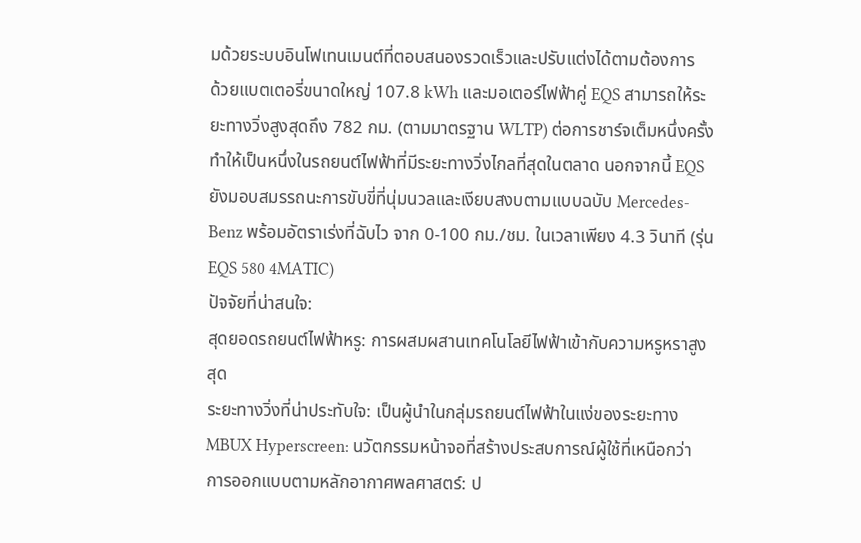มด้วยระบบอินโฟเทนเมนต์ที่ตอบสนองรวดเร็วและปรับแต่งได้ตามต้องการ
ด้วยแบตเตอรี่ขนาดใหญ่ 107.8 kWh และมอเตอร์ไฟฟ้าคู่ EQS สามารถให้ระยะทางวิ่งสูงสุดถึง 782 กม. (ตามมาตรฐาน WLTP) ต่อการชาร์จเต็มหนึ่งครั้ง ทำให้เป็นหนึ่งในรถยนต์ไฟฟ้าที่มีระยะทางวิ่งไกลที่สุดในตลาด นอกจากนี้ EQS ยังมอบสมรรถนะการขับขี่ที่นุ่มนวลและเงียบสงบตามแบบฉบับ Mercedes-Benz พร้อมอัตราเร่งที่ฉับไว จาก 0-100 กม./ชม. ในเวลาเพียง 4.3 วินาที (รุ่น EQS 580 4MATIC)
ปัจจัยที่น่าสนใจ:
สุดยอดรถยนต์ไฟฟ้าหรู: การผสมผสานเทคโนโลยีไฟฟ้าเข้ากับความหรูหราสูงสุด
ระยะทางวิ่งที่น่าประทับใจ: เป็นผู้นำในกลุ่มรถยนต์ไฟฟ้าในแง่ของระยะทาง
MBUX Hyperscreen: นวัตกรรมหน้าจอที่สร้างประสบการณ์ผู้ใช้ที่เหนือกว่า
การออกแบบตามหลักอากาศพลศาสตร์: ป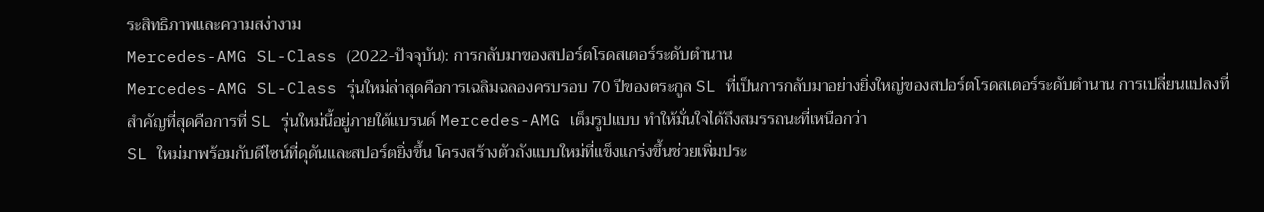ระสิทธิภาพและความสง่างาม
Mercedes-AMG SL-Class (2022-ปัจจุบัน): การกลับมาของสปอร์ตโรดสเตอร์ระดับตำนาน
Mercedes-AMG SL-Class รุ่นใหม่ล่าสุดคือการเฉลิมฉลองครบรอบ 70 ปีของตระกูล SL ที่เป็นการกลับมาอย่างยิ่งใหญ่ของสปอร์ตโรดสเตอร์ระดับตำนาน การเปลี่ยนแปลงที่สำคัญที่สุดคือการที่ SL รุ่นใหม่นี้อยู่ภายใต้แบรนด์ Mercedes-AMG เต็มรูปแบบ ทำให้มั่นใจได้ถึงสมรรถนะที่เหนือกว่า
SL ใหม่มาพร้อมกับดีไซน์ที่ดุดันและสปอร์ตยิ่งขึ้น โครงสร้างตัวถังแบบใหม่ที่แข็งแกร่งขึ้นช่วยเพิ่มประ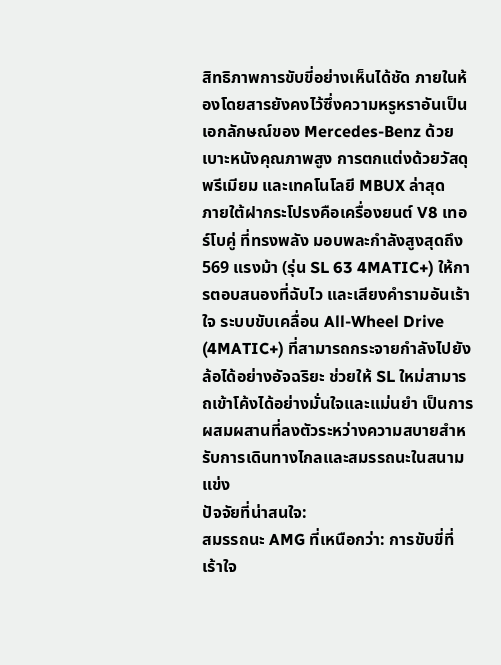สิทธิภาพการขับขี่อย่างเห็นได้ชัด ภายในห้องโดยสารยังคงไว้ซึ่งความหรูหราอันเป็นเอกลักษณ์ของ Mercedes-Benz ด้วยเบาะหนังคุณภาพสูง การตกแต่งด้วยวัสดุพรีเมียม และเทคโนโลยี MBUX ล่าสุด
ภายใต้ฝากระโปรงคือเครื่องยนต์ V8 เทอร์โบคู่ ที่ทรงพลัง มอบพละกำลังสูงสุดถึง 569 แรงม้า (รุ่น SL 63 4MATIC+) ให้การตอบสนองที่ฉับไว และเสียงคำรามอันเร้าใจ ระบบขับเคลื่อน All-Wheel Drive (4MATIC+) ที่สามารถกระจายกำลังไปยังล้อได้อย่างอัจฉริยะ ช่วยให้ SL ใหม่สามารถเข้าโค้งได้อย่างมั่นใจและแม่นยำ เป็นการผสมผสานที่ลงตัวระหว่างความสบายสำหรับการเดินทางไกลและสมรรถนะในสนามแข่ง
ปัจจัยที่น่าสนใจ:
สมรรถนะ AMG ที่เหนือกว่า: การขับขี่ที่เร้าใจ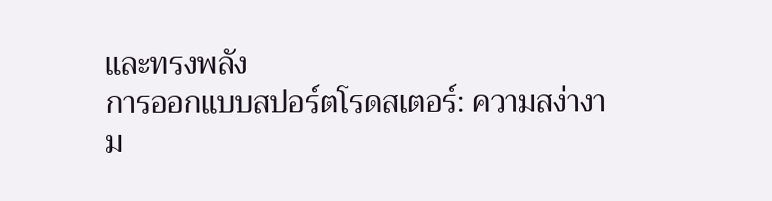และทรงพลัง
การออกแบบสปอร์ตโรดสเตอร์: ความสง่างาม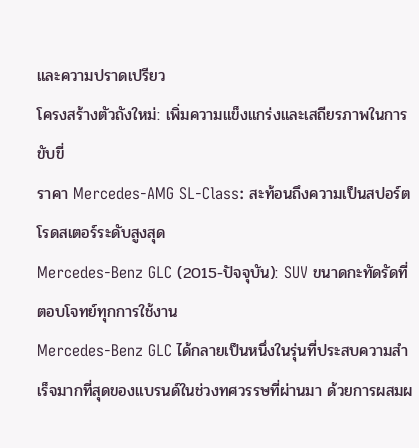และความปราดเปรียว
โครงสร้างตัวถังใหม่: เพิ่มความแข็งแกร่งและเสถียรภาพในการขับขี่
ราคา Mercedes-AMG SL-Class: สะท้อนถึงความเป็นสปอร์ตโรดสเตอร์ระดับสูงสุด
Mercedes-Benz GLC (2015-ปัจจุบัน): SUV ขนาดกะทัดรัดที่ตอบโจทย์ทุกการใช้งาน
Mercedes-Benz GLC ได้กลายเป็นหนึ่งในรุ่นที่ประสบความสำเร็จมากที่สุดของแบรนด์ในช่วงทศวรรษที่ผ่านมา ด้วยการผสมผ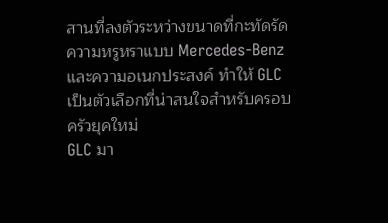สานที่ลงตัวระหว่างขนาดที่กะทัดรัด ความหรูหราแบบ Mercedes-Benz และความอเนกประสงค์ ทำให้ GLC เป็นตัวเลือกที่น่าสนใจสำหรับครอบครัวยุคใหม่
GLC มา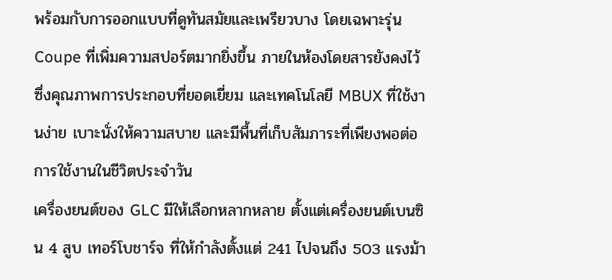พร้อมกับการออกแบบที่ดูทันสมัยและเพรียวบาง โดยเฉพาะรุ่น Coupe ที่เพิ่มความสปอร์ตมากยิ่งขึ้น ภายในห้องโดยสารยังคงไว้ซึ่งคุณภาพการประกอบที่ยอดเยี่ยม และเทคโนโลยี MBUX ที่ใช้งานง่าย เบาะนั่งให้ความสบาย และมีพื้นที่เก็บสัมภาระที่เพียงพอต่อการใช้งานในชีวิตประจำวัน
เครื่องยนต์ของ GLC มีให้เลือกหลากหลาย ตั้งแต่เครื่องยนต์เบนซิน 4 สูบ เทอร์โบชาร์จ ที่ให้กำลังตั้งแต่ 241 ไปจนถึง 503 แรงม้า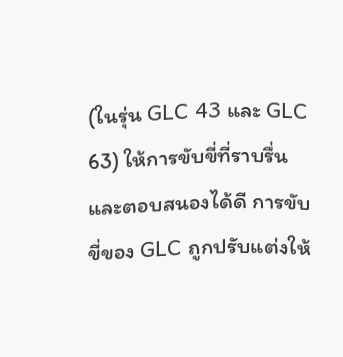(ในรุ่น GLC 43 และ GLC 63) ให้การขับขี่ที่ราบรื่นและตอบสนองได้ดี การขับขี่ของ GLC ถูกปรับแต่งให้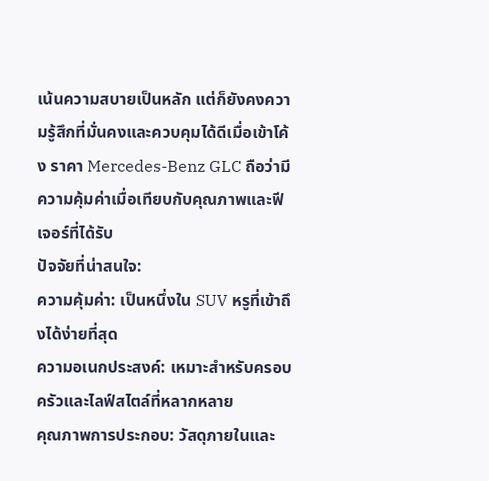เน้นความสบายเป็นหลัก แต่ก็ยังคงความรู้สึกที่มั่นคงและควบคุมได้ดีเมื่อเข้าโค้ง ราคา Mercedes-Benz GLC ถือว่ามีความคุ้มค่าเมื่อเทียบกับคุณภาพและฟีเจอร์ที่ได้รับ
ปัจจัยที่น่าสนใจ:
ความคุ้มค่า: เป็นหนึ่งใน SUV หรูที่เข้าถึงได้ง่ายที่สุด
ความอเนกประสงค์: เหมาะสำหรับครอบครัวและไลฟ์สไตล์ที่หลากหลาย
คุณภาพการประกอบ: วัสดุภายในและ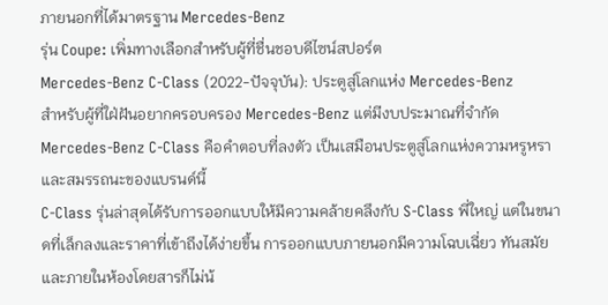ภายนอกที่ได้มาตรฐาน Mercedes-Benz
รุ่น Coupe: เพิ่มทางเลือกสำหรับผู้ที่ชื่นชอบดีไซน์สปอร์ต
Mercedes-Benz C-Class (2022-ปัจจุบัน): ประตูสู่โลกแห่ง Mercedes-Benz
สำหรับผู้ที่ใฝ่ฝันอยากครอบครอง Mercedes-Benz แต่มีงบประมาณที่จำกัด Mercedes-Benz C-Class คือคำตอบที่ลงตัว เป็นเสมือนประตูสู่โลกแห่งความหรูหราและสมรรถนะของแบรนด์นี้
C-Class รุ่นล่าสุดได้รับการออกแบบให้มีความคล้ายคลึงกับ S-Class พี่ใหญ่ แต่ในขนาดที่เล็กลงและราคาที่เข้าถึงได้ง่ายขึ้น การออกแบบภายนอกมีความโฉบเฉี่ยว ทันสมัย และภายในห้องโดยสารก็ไม่น้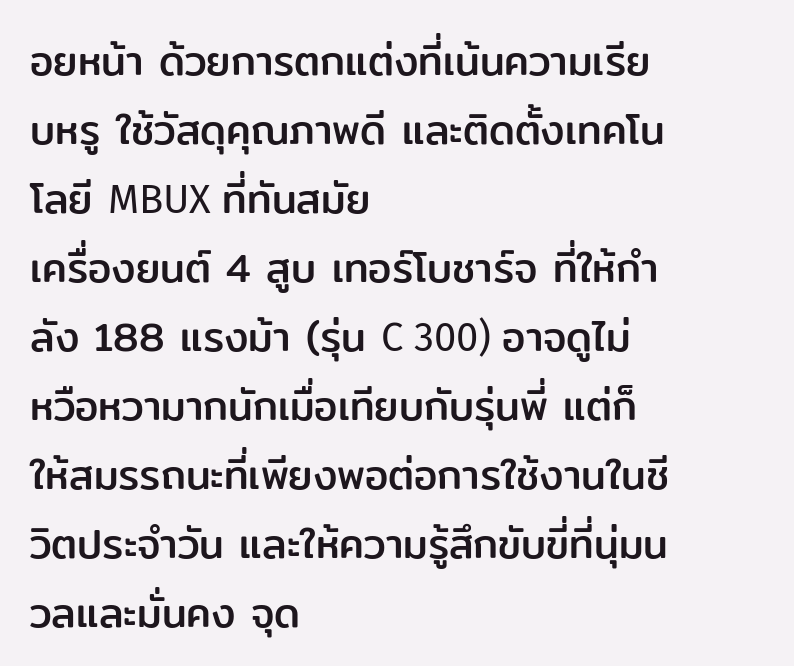อยหน้า ด้วยการตกแต่งที่เน้นความเรียบหรู ใช้วัสดุคุณภาพดี และติดตั้งเทคโนโลยี MBUX ที่ทันสมัย
เครื่องยนต์ 4 สูบ เทอร์โบชาร์จ ที่ให้กำลัง 188 แรงม้า (รุ่น C 300) อาจดูไม่หวือหวามากนักเมื่อเทียบกับรุ่นพี่ แต่ก็ให้สมรรถนะที่เพียงพอต่อการใช้งานในชีวิตประจำวัน และให้ความรู้สึกขับขี่ที่นุ่มนวลและมั่นคง จุด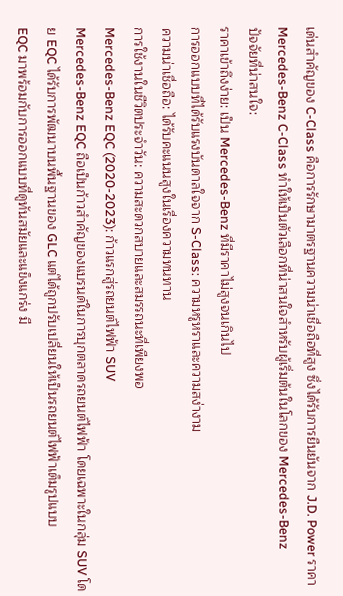เด่นสำคัญของ C-Class คือการรักษามาตรฐานความน่าเชื่อถือที่สูง ซึ่งได้รับการยืนยันจาก J.D. Power ราคา Mercedes-Benz C-Class ทำให้เป็นตัวเลือกที่น่าสนใจสำหรับผู้เริ่มต้นในโลกของ Mercedes-Benz
ปัจจัยที่น่าสนใจ:
ราคาเข้าถึงง่าย: เป็น Mercedes-Benz ที่มีราคาไม่สูงจนเกินไป
การออกแบบที่ได้รับแรงบันดาลใจจาก S-Class: ความหรูหราและความสง่างาม
ความน่าเชื่อถือ: ได้รับคะแนนสูงในเรื่องความทนทาน
การใช้งานในชีวิตประจำวัน: ความสะดวกสบายและสมรรถนะที่เพียงพอ
Mercedes-Benz EQC (2020-2023): ก้าวแรกสู่รถยนต์ไฟฟ้า SUV
Mercedes-Benz EQC ถือเป็นก้าวสำคัญของแบรนด์ในการบุกตลาดรถยนต์ไฟฟ้า โดยเฉพาะในกลุ่ม SUV โดย EQC ได้รับการพัฒนาบนพื้นฐานของ GLC แต่ได้ถูกปรับเปลี่ยนให้เป็นรถยนต์ไฟฟ้าเต็มรูปแบบ
EQC มาพร้อมกับการออกแบบที่ดูทันสมัยและแข็งแกร่ง มี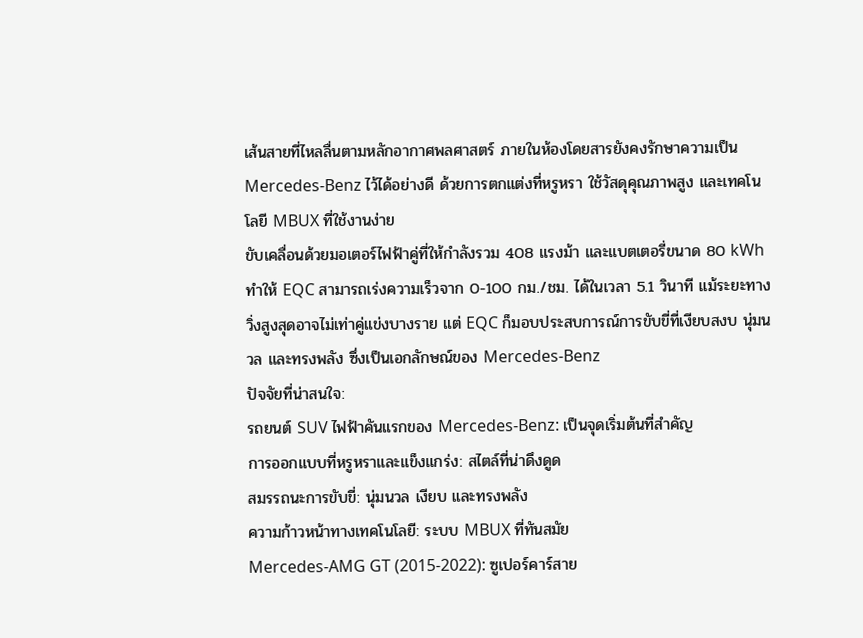เส้นสายที่ไหลลื่นตามหลักอากาศพลศาสตร์ ภายในห้องโดยสารยังคงรักษาความเป็น Mercedes-Benz ไว้ได้อย่างดี ด้วยการตกแต่งที่หรูหรา ใช้วัสดุคุณภาพสูง และเทคโนโลยี MBUX ที่ใช้งานง่าย
ขับเคลื่อนด้วยมอเตอร์ไฟฟ้าคู่ที่ให้กำลังรวม 408 แรงม้า และแบตเตอรี่ขนาด 80 kWh ทำให้ EQC สามารถเร่งความเร็วจาก 0-100 กม./ชม. ได้ในเวลา 5.1 วินาที แม้ระยะทางวิ่งสูงสุดอาจไม่เท่าคู่แข่งบางราย แต่ EQC ก็มอบประสบการณ์การขับขี่ที่เงียบสงบ นุ่มนวล และทรงพลัง ซึ่งเป็นเอกลักษณ์ของ Mercedes-Benz
ปัจจัยที่น่าสนใจ:
รถยนต์ SUV ไฟฟ้าคันแรกของ Mercedes-Benz: เป็นจุดเริ่มต้นที่สำคัญ
การออกแบบที่หรูหราและแข็งแกร่ง: สไตล์ที่น่าดึงดูด
สมรรถนะการขับขี่: นุ่มนวล เงียบ และทรงพลัง
ความก้าวหน้าทางเทคโนโลยี: ระบบ MBUX ที่ทันสมัย
Mercedes-AMG GT (2015-2022): ซูเปอร์คาร์สาย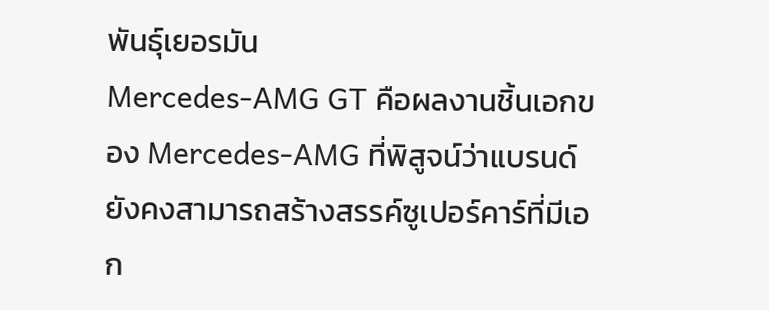พันธุ์เยอรมัน
Mercedes-AMG GT คือผลงานชิ้นเอกของ Mercedes-AMG ที่พิสูจน์ว่าแบรนด์ยังคงสามารถสร้างสรรค์ซูเปอร์คาร์ที่มีเอก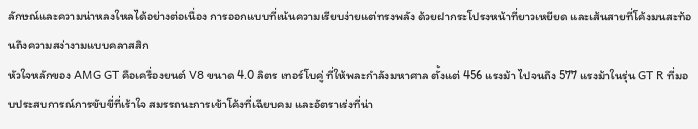ลักษณ์และความน่าหลงใหลได้อย่างต่อเนื่อง การออกแบบที่เน้นความเรียบง่ายแต่ทรงพลัง ด้วยฝากระโปรงหน้าที่ยาวเหยียด และเส้นสายที่โค้งมนสะท้อนถึงความสง่างามแบบคลาสสิก
หัวใจหลักของ AMG GT คือเครื่องยนต์ V8 ขนาด 4.0 ลิตร เทอร์โบคู่ ที่ให้พละกำลังมหาศาล ตั้งแต่ 456 แรงม้า ไปจนถึง 577 แรงม้าในรุ่น GT R ที่มอบประสบการณ์การขับขี่ที่เร้าใจ สมรรถนะการเข้าโค้งที่เฉียบคม และอัตราเร่งที่น่า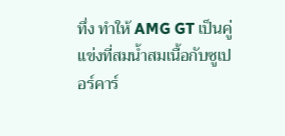ทึ่ง ทำให้ AMG GT เป็นคู่แข่งที่สมน้ำสมเนื้อกับซูเปอร์คาร์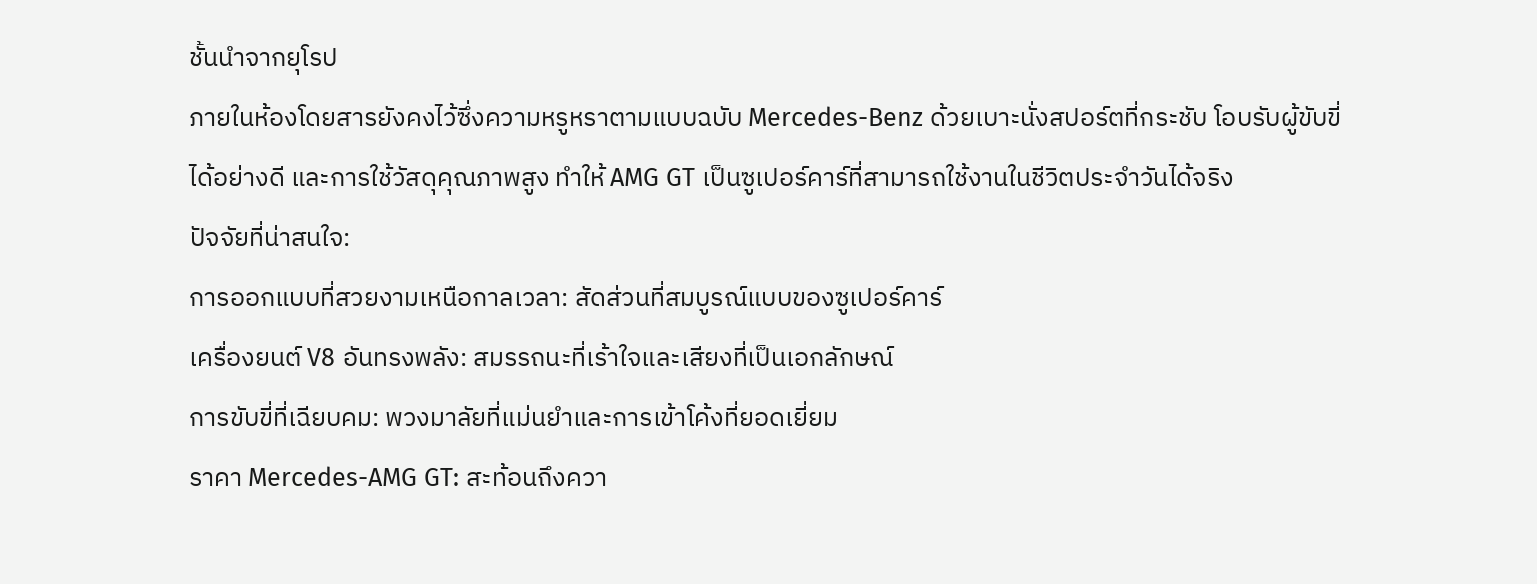ชั้นนำจากยุโรป
ภายในห้องโดยสารยังคงไว้ซึ่งความหรูหราตามแบบฉบับ Mercedes-Benz ด้วยเบาะนั่งสปอร์ตที่กระชับ โอบรับผู้ขับขี่ได้อย่างดี และการใช้วัสดุคุณภาพสูง ทำให้ AMG GT เป็นซูเปอร์คาร์ที่สามารถใช้งานในชีวิตประจำวันได้จริง
ปัจจัยที่น่าสนใจ:
การออกแบบที่สวยงามเหนือกาลเวลา: สัดส่วนที่สมบูรณ์แบบของซูเปอร์คาร์
เครื่องยนต์ V8 อันทรงพลัง: สมรรถนะที่เร้าใจและเสียงที่เป็นเอกลักษณ์
การขับขี่ที่เฉียบคม: พวงมาลัยที่แม่นยำและการเข้าโค้งที่ยอดเยี่ยม
ราคา Mercedes-AMG GT: สะท้อนถึงควา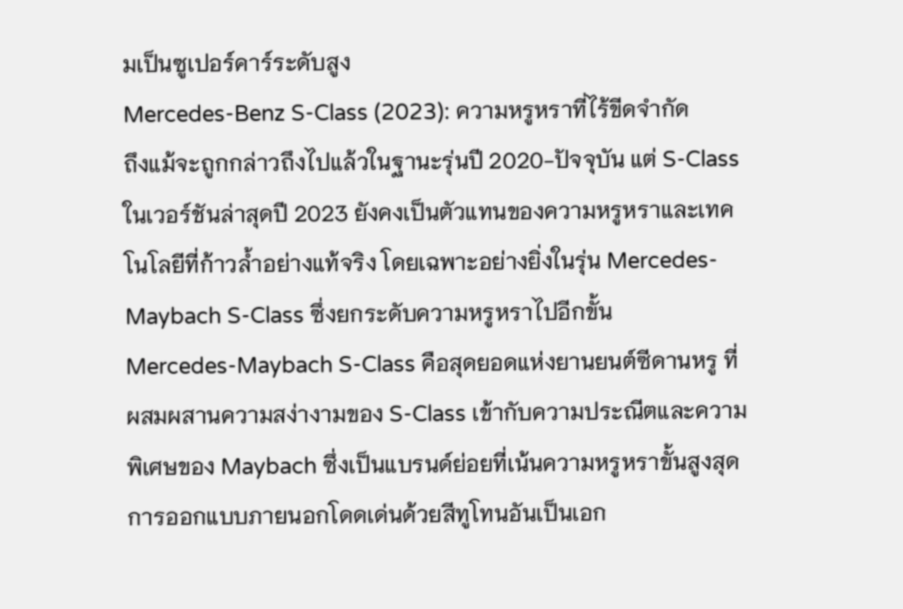มเป็นซูเปอร์คาร์ระดับสูง
Mercedes-Benz S-Class (2023): ความหรูหราที่ไร้ขีดจำกัด
ถึงแม้จะถูกกล่าวถึงไปแล้วในฐานะรุ่นปี 2020-ปัจจุบัน แต่ S-Class ในเวอร์ชันล่าสุดปี 2023 ยังคงเป็นตัวแทนของความหรูหราและเทคโนโลยีที่ก้าวล้ำอย่างแท้จริง โดยเฉพาะอย่างยิ่งในรุ่น Mercedes-Maybach S-Class ซึ่งยกระดับความหรูหราไปอีกขั้น
Mercedes-Maybach S-Class คือสุดยอดแห่งยานยนต์ซีดานหรู ที่ผสมผสานความสง่างามของ S-Class เข้ากับความประณีตและความพิเศษของ Maybach ซึ่งเป็นแบรนด์ย่อยที่เน้นความหรูหราขั้นสูงสุด การออกแบบภายนอกโดดเด่นด้วยสีทูโทนอันเป็นเอก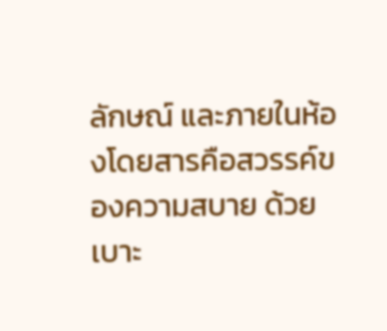ลักษณ์ และภายในห้องโดยสารคือสวรรค์ของความสบาย ด้วยเบาะ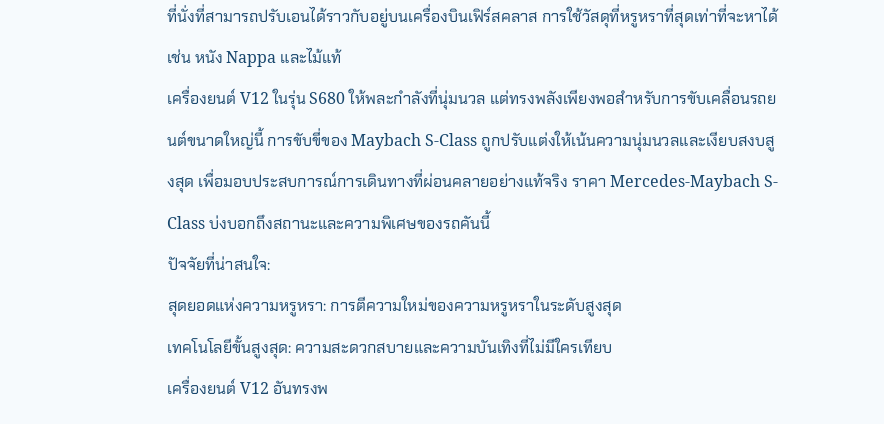ที่นั่งที่สามารถปรับเอนได้ราวกับอยู่บนเครื่องบินเฟิร์สคลาส การใช้วัสดุที่หรูหราที่สุดเท่าที่จะหาได้ เช่น หนัง Nappa และไม้แท้
เครื่องยนต์ V12 ในรุ่น S680 ให้พละกำลังที่นุ่มนวล แต่ทรงพลังเพียงพอสำหรับการขับเคลื่อนรถยนต์ขนาดใหญ่นี้ การขับขี่ของ Maybach S-Class ถูกปรับแต่งให้เน้นความนุ่มนวลและเงียบสงบสูงสุด เพื่อมอบประสบการณ์การเดินทางที่ผ่อนคลายอย่างแท้จริง ราคา Mercedes-Maybach S-Class บ่งบอกถึงสถานะและความพิเศษของรถคันนี้
ปัจจัยที่น่าสนใจ:
สุดยอดแห่งความหรูหรา: การตีความใหม่ของความหรูหราในระดับสูงสุด
เทคโนโลยีขั้นสูงสุด: ความสะดวกสบายและความบันเทิงที่ไม่มีใครเทียบ
เครื่องยนต์ V12 อันทรงพ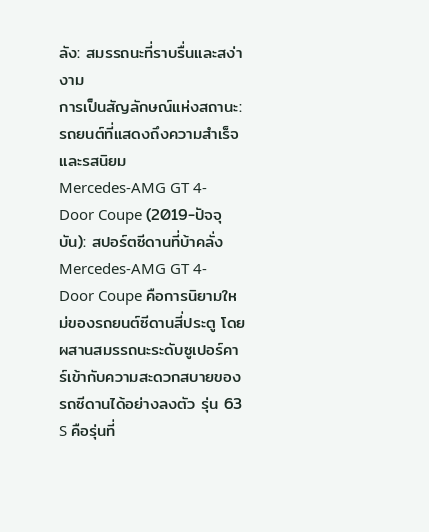ลัง: สมรรถนะที่ราบรื่นและสง่างาม
การเป็นสัญลักษณ์แห่งสถานะ: รถยนต์ที่แสดงถึงความสำเร็จและรสนิยม
Mercedes-AMG GT 4-Door Coupe (2019-ปัจจุบัน): สปอร์ตซีดานที่บ้าคลั่ง
Mercedes-AMG GT 4-Door Coupe คือการนิยามใหม่ของรถยนต์ซีดานสี่ประตู โดยผสานสมรรถนะระดับซูเปอร์คาร์เข้ากับความสะดวกสบายของรถซีดานได้อย่างลงตัว รุ่น 63 S คือรุ่นที่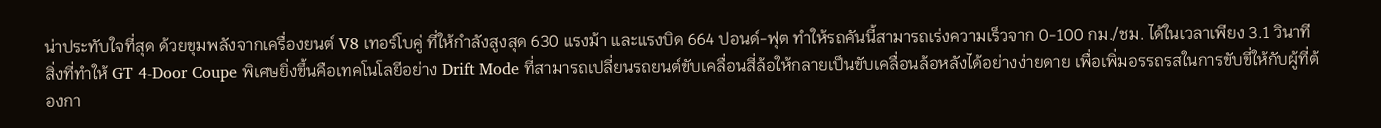น่าประทับใจที่สุด ด้วยขุมพลังจากเครื่องยนต์ V8 เทอร์โบคู่ ที่ให้กำลังสูงสุด 630 แรงม้า และแรงบิด 664 ปอนด์-ฟุต ทำให้รถคันนี้สามารถเร่งความเร็วจาก 0-100 กม./ชม. ได้ในเวลาเพียง 3.1 วินาที
สิ่งที่ทำให้ GT 4-Door Coupe พิเศษยิ่งขึ้นคือเทคโนโลยีอย่าง Drift Mode ที่สามารถเปลี่ยนรถยนต์ขับเคลื่อนสี่ล้อให้กลายเป็นขับเคลื่อนล้อหลังได้อย่างง่ายดาย เพื่อเพิ่มอรรถรสในการขับขี่ให้กับผู้ที่ต้องกา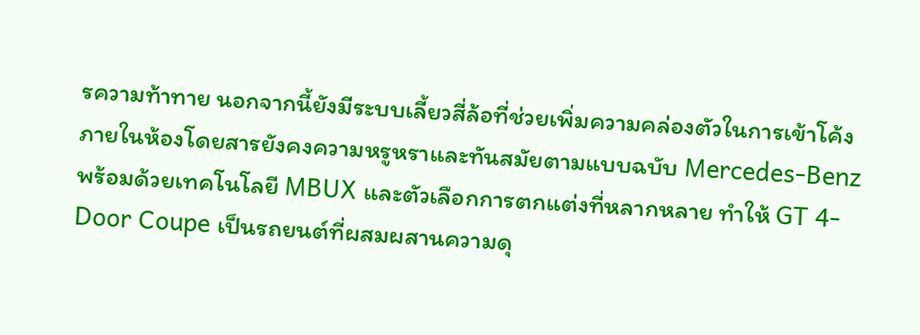รความท้าทาย นอกจากนี้ยังมีระบบเลี้ยวสี่ล้อที่ช่วยเพิ่มความคล่องตัวในการเข้าโค้ง
ภายในห้องโดยสารยังคงความหรูหราและทันสมัยตามแบบฉบับ Mercedes-Benz พร้อมด้วยเทคโนโลยี MBUX และตัวเลือกการตกแต่งที่หลากหลาย ทำให้ GT 4-Door Coupe เป็นรถยนต์ที่ผสมผสานความดุ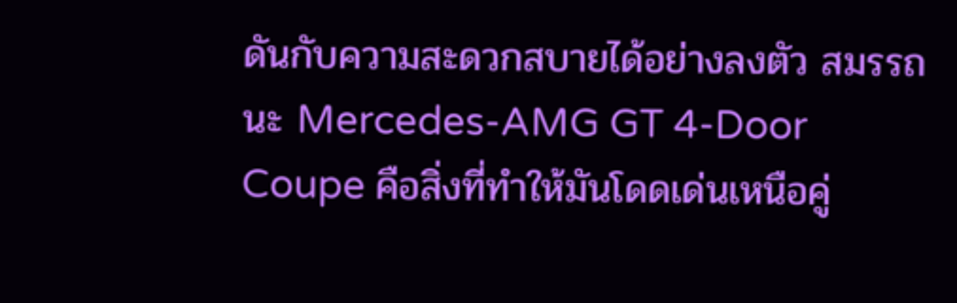ดันกับความสะดวกสบายได้อย่างลงตัว สมรรถนะ Mercedes-AMG GT 4-Door Coupe คือสิ่งที่ทำให้มันโดดเด่นเหนือคู่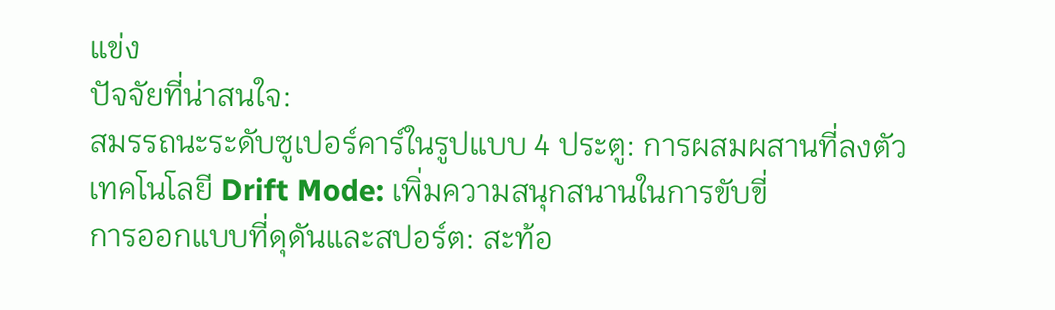แข่ง
ปัจจัยที่น่าสนใจ:
สมรรถนะระดับซูเปอร์คาร์ในรูปแบบ 4 ประตู: การผสมผสานที่ลงตัว
เทคโนโลยี Drift Mode: เพิ่มความสนุกสนานในการขับขี่
การออกแบบที่ดุดันและสปอร์ต: สะท้อ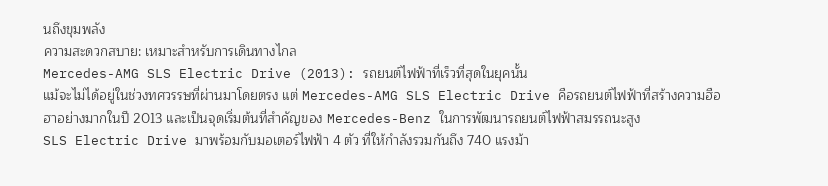นถึงขุมพลัง
ความสะดวกสบาย: เหมาะสำหรับการเดินทางไกล
Mercedes-AMG SLS Electric Drive (2013): รถยนต์ไฟฟ้าที่เร็วที่สุดในยุคนั้น
แม้จะไม่ได้อยู่ในช่วงทศวรรษที่ผ่านมาโดยตรง แต่ Mercedes-AMG SLS Electric Drive คือรถยนต์ไฟฟ้าที่สร้างความฮือฮาอย่างมากในปี 2013 และเป็นจุดเริ่มต้นที่สำคัญของ Mercedes-Benz ในการพัฒนารถยนต์ไฟฟ้าสมรรถนะสูง
SLS Electric Drive มาพร้อมกับมอเตอร์ไฟฟ้า 4 ตัว ที่ให้กำลังรวมกันถึง 740 แรงม้า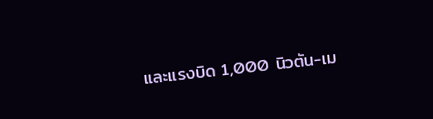และแรงบิด 1,000 นิวตัน-เม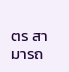ตร สามารถ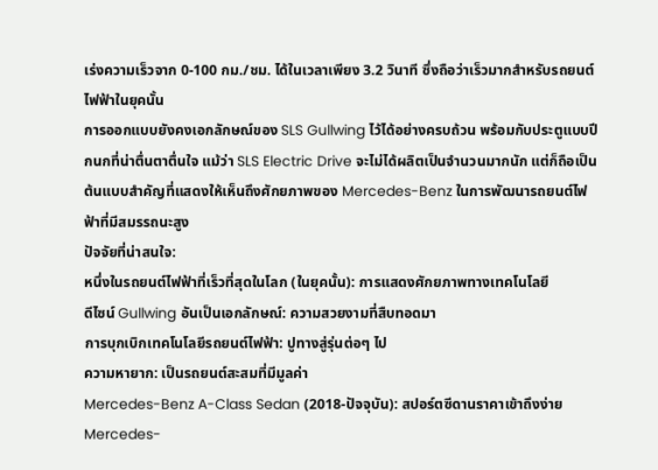เร่งความเร็วจาก 0-100 กม./ชม. ได้ในเวลาเพียง 3.2 วินาที ซึ่งถือว่าเร็วมากสำหรับรถยนต์ไฟฟ้าในยุคนั้น
การออกแบบยังคงเอกลักษณ์ของ SLS Gullwing ไว้ได้อย่างครบถ้วน พร้อมกับประตูแบบปีกนกที่น่าตื่นตาตื่นใจ แม้ว่า SLS Electric Drive จะไม่ได้ผลิตเป็นจำนวนมากนัก แต่ก็ถือเป็นต้นแบบสำคัญที่แสดงให้เห็นถึงศักยภาพของ Mercedes-Benz ในการพัฒนารถยนต์ไฟฟ้าที่มีสมรรถนะสูง
ปัจจัยที่น่าสนใจ:
หนึ่งในรถยนต์ไฟฟ้าที่เร็วที่สุดในโลก (ในยุคนั้น): การแสดงศักยภาพทางเทคโนโลยี
ดีไซน์ Gullwing อันเป็นเอกลักษณ์: ความสวยงามที่สืบทอดมา
การบุกเบิกเทคโนโลยีรถยนต์ไฟฟ้า: ปูทางสู่รุ่นต่อๆ ไป
ความหายาก: เป็นรถยนต์สะสมที่มีมูลค่า
Mercedes-Benz A-Class Sedan (2018-ปัจจุบัน): สปอร์ตซีดานราคาเข้าถึงง่าย
Mercedes-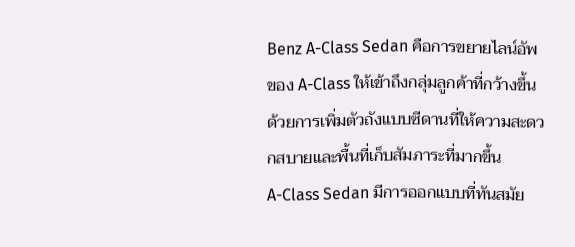Benz A-Class Sedan คือการขยายไลน์อัพของ A-Class ให้เข้าถึงกลุ่มลูกค้าที่กว้างขึ้น ด้วยการเพิ่มตัวถังแบบซีดานที่ให้ความสะดวกสบายและพื้นที่เก็บสัมภาระที่มากขึ้น
A-Class Sedan มีการออกแบบที่ทันสมัย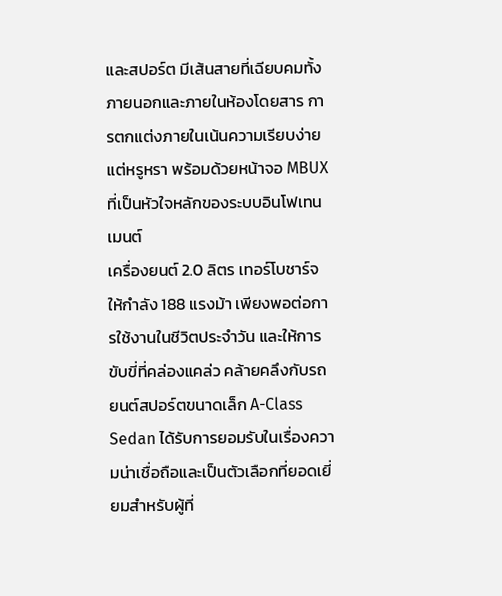และสปอร์ต มีเส้นสายที่เฉียบคมทั้งภายนอกและภายในห้องโดยสาร การตกแต่งภายในเน้นความเรียบง่ายแต่หรูหรา พร้อมด้วยหน้าจอ MBUX ที่เป็นหัวใจหลักของระบบอินโฟเทนเมนต์
เครื่องยนต์ 2.0 ลิตร เทอร์โบชาร์จ ให้กำลัง 188 แรงม้า เพียงพอต่อการใช้งานในชีวิตประจำวัน และให้การขับขี่ที่คล่องแคล่ว คล้ายคลึงกับรถยนต์สปอร์ตขนาดเล็ก A-Class Sedan ได้รับการยอมรับในเรื่องความน่าเชื่อถือและเป็นตัวเลือกที่ยอดเยี่ยมสำหรับผู้ที่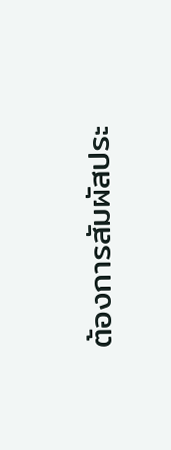ต้องการสัมผัสประ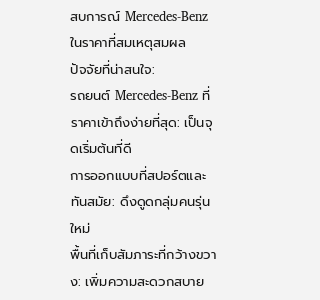สบการณ์ Mercedes-Benz ในราคาที่สมเหตุสมผล
ปัจจัยที่น่าสนใจ:
รถยนต์ Mercedes-Benz ที่ราคาเข้าถึงง่ายที่สุด: เป็นจุดเริ่มต้นที่ดี
การออกแบบที่สปอร์ตและทันสมัย: ดึงดูดกลุ่มคนรุ่นใหม่
พื้นที่เก็บสัมภาระที่กว้างขวาง: เพิ่มความสะดวกสบาย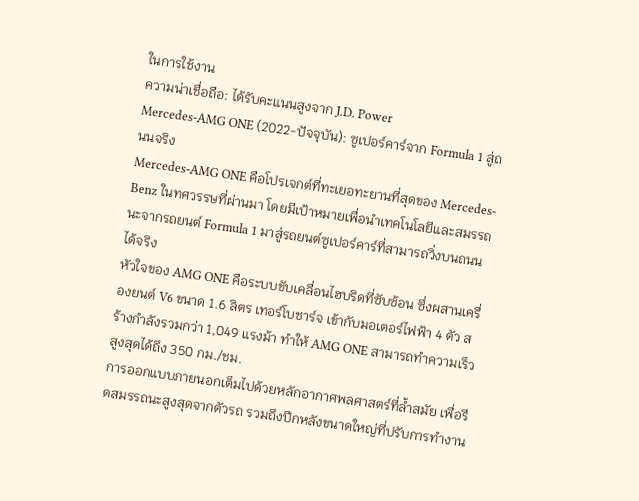ในการใช้งาน
ความน่าเชื่อถือ: ได้รับคะแนนสูงจาก J.D. Power
Mercedes-AMG ONE (2022-ปัจจุบัน): ซูเปอร์คาร์จาก Formula 1 สู่ถนนจริง
Mercedes-AMG ONE คือโปรเจกต์ที่ทะเยอทะยานที่สุดของ Mercedes-Benz ในทศวรรษที่ผ่านมา โดยมีเป้าหมายเพื่อนำเทคโนโลยีและสมรรถนะจากรถยนต์ Formula 1 มาสู่รถยนต์ซูเปอร์คาร์ที่สามารถวิ่งบนถนนได้จริง
หัวใจของ AMG ONE คือระบบขับเคลื่อนไฮบริดที่ซับซ้อน ซึ่งผสานเครื่องยนต์ V6 ขนาด 1.6 ลิตร เทอร์โบชาร์จ เข้ากับมอเตอร์ไฟฟ้า 4 ตัว สร้างกำลังรวมกว่า 1,049 แรงม้า ทำให้ AMG ONE สามารถทำความเร็วสูงสุดได้ถึง 350 กม./ชม.
การออกแบบภายนอกเต็มไปด้วยหลักอากาศพลศาสตร์ที่ล้ำสมัย เพื่อรีดสมรรถนะสูงสุดจากตัวรถ รวมถึงปีกหลังขนาดใหญ่ที่ปรับการทำงาน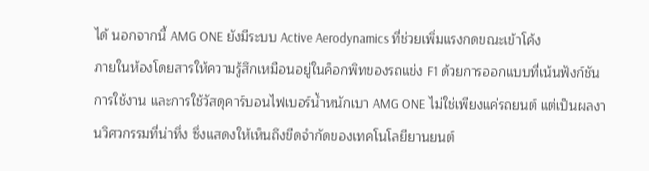ได้ นอกจากนี้ AMG ONE ยังมีระบบ Active Aerodynamics ที่ช่วยเพิ่มแรงกดขณะเข้าโค้ง
ภายในห้องโดยสารให้ความรู้สึกเหมือนอยู่ในค็อกพิทของรถแข่ง F1 ด้วยการออกแบบที่เน้นฟังก์ชันการใช้งาน และการใช้วัสดุคาร์บอนไฟเบอร์น้ำหนักเบา AMG ONE ไม่ใช่เพียงแค่รถยนต์ แต่เป็นผลงานวิศวกรรมที่น่าทึ่ง ซึ่งแสดงให้เห็นถึงขีดจำกัดของเทคโนโลยียานยนต์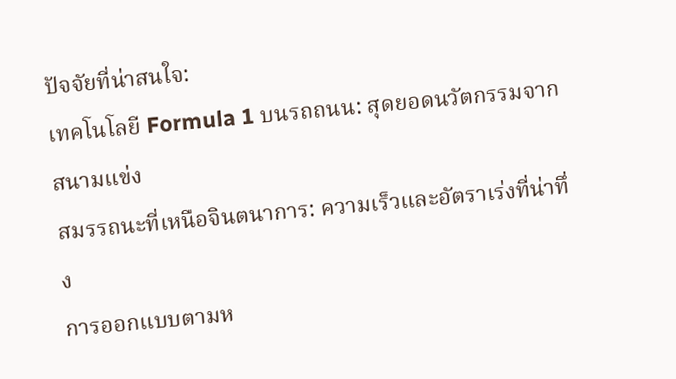ปัจจัยที่น่าสนใจ:
เทคโนโลยี Formula 1 บนรถถนน: สุดยอดนวัตกรรมจากสนามแข่ง
สมรรถนะที่เหนือจินตนาการ: ความเร็วและอัตราเร่งที่น่าทึ่ง
การออกแบบตามห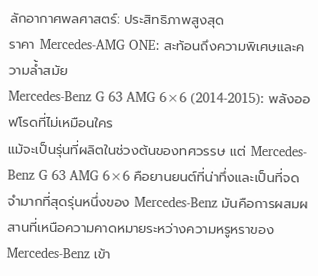ลักอากาศพลศาสตร์: ประสิทธิภาพสูงสุด
ราคา Mercedes-AMG ONE: สะท้อนถึงความพิเศษและความล้ำสมัย
Mercedes-Benz G 63 AMG 6×6 (2014-2015): พลังออฟโรดที่ไม่เหมือนใคร
แม้จะเป็นรุ่นที่ผลิตในช่วงต้นของทศวรรษ แต่ Mercedes-Benz G 63 AMG 6×6 คือยานยนต์ที่น่าทึ่งและเป็นที่จดจำมากที่สุดรุ่นหนึ่งของ Mercedes-Benz มันคือการผสมผสานที่เหนือความคาดหมายระหว่างความหรูหราของ Mercedes-Benz เข้า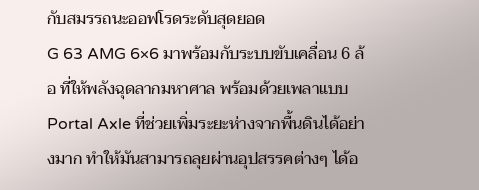กับสมรรถนะออฟโรดระดับสุดยอด
G 63 AMG 6×6 มาพร้อมกับระบบขับเคลื่อน 6 ล้อ ที่ให้พลังฉุดลากมหาศาล พร้อมด้วยเพลาแบบ Portal Axle ที่ช่วยเพิ่มระยะห่างจากพื้นดินได้อย่างมาก ทำให้มันสามารถลุยผ่านอุปสรรคต่างๆ ได้อ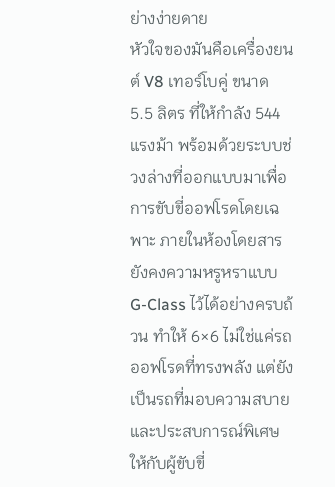ย่างง่ายดาย
หัวใจของมันคือเครื่องยนต์ V8 เทอร์โบคู่ ขนาด 5.5 ลิตร ที่ให้กำลัง 544 แรงม้า พร้อมด้วยระบบช่วงล่างที่ออกแบบมาเพื่อการขับขี่ออฟโรดโดยเฉพาะ ภายในห้องโดยสารยังคงความหรูหราแบบ G-Class ไว้ได้อย่างครบถ้วน ทำให้ 6×6 ไม่ใช่แค่รถออฟโรดที่ทรงพลัง แต่ยังเป็นรถที่มอบความสบายและประสบการณ์พิเศษให้กับผู้ขับขี่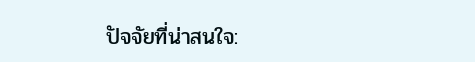ปัจจัยที่น่าสนใจ: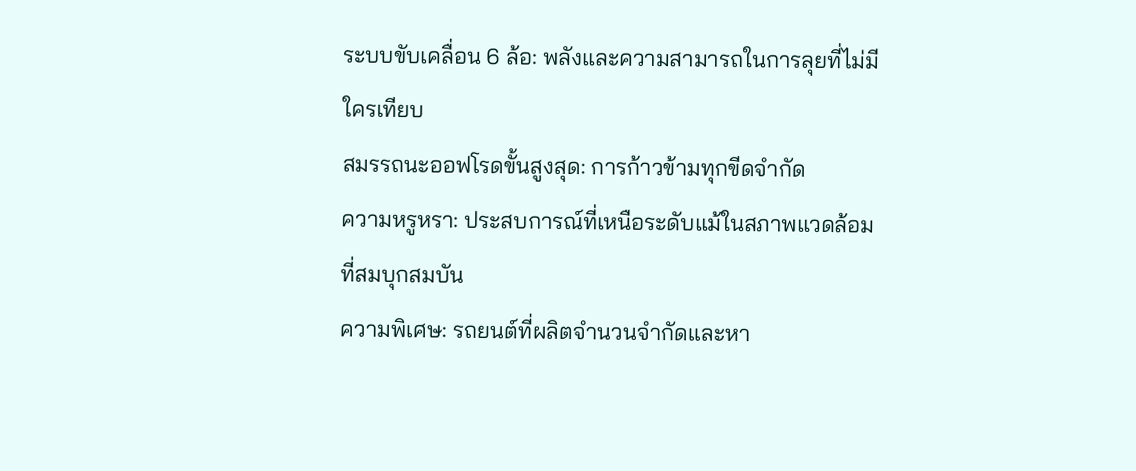ระบบขับเคลื่อน 6 ล้อ: พลังและความสามารถในการลุยที่ไม่มีใครเทียบ
สมรรถนะออฟโรดขั้นสูงสุด: การก้าวข้ามทุกขีดจำกัด
ความหรูหรา: ประสบการณ์ที่เหนือระดับแม้ในสภาพแวดล้อมที่สมบุกสมบัน
ความพิเศษ: รถยนต์ที่ผลิตจำนวนจำกัดและหา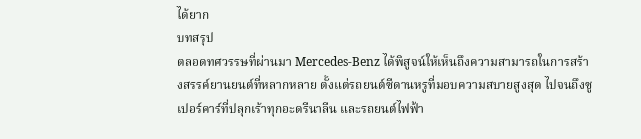ได้ยาก
บทสรุป
ตลอดทศวรรษที่ผ่านมา Mercedes-Benz ได้พิสูจน์ให้เห็นถึงความสามารถในการสร้างสรรค์ยานยนต์ที่หลากหลาย ตั้งแต่รถยนต์ซีดานหรูที่มอบความสบายสูงสุด ไปจนถึงซูเปอร์คาร์ที่ปลุกเร้าทุกอะดรีนาลีน และรถยนต์ไฟฟ้า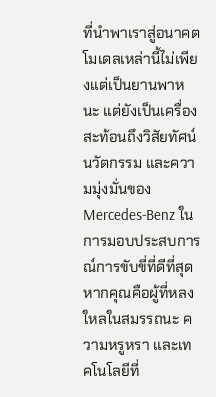ที่นำพาเราสู่อนาคต โมเดลเหล่านี้ไม่เพียงแต่เป็นยานพาหนะ แต่ยังเป็นเครื่องสะท้อนถึงวิสัยทัศน์ นวัตกรรม และความมุ่งมั่นของ Mercedes-Benz ในการมอบประสบการณ์การขับขี่ที่ดีที่สุด
หากคุณคือผู้ที่หลงใหลในสมรรถนะ ความหรูหรา และเทคโนโลยีที่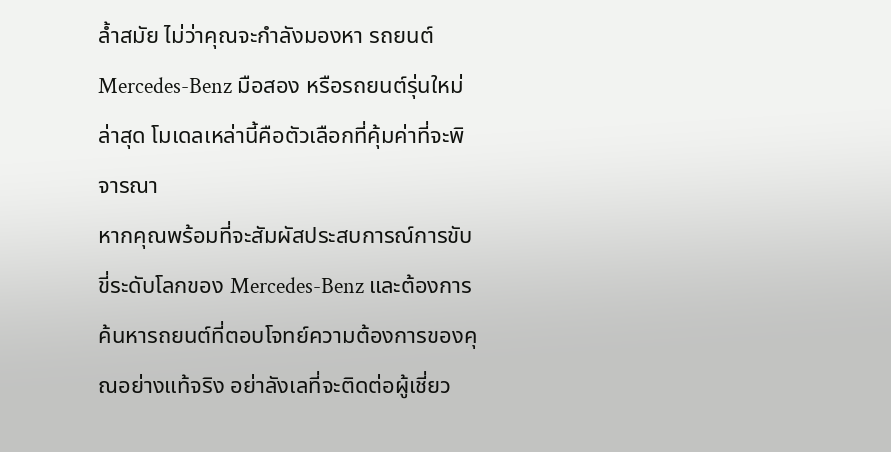ล้ำสมัย ไม่ว่าคุณจะกำลังมองหา รถยนต์ Mercedes-Benz มือสอง หรือรถยนต์รุ่นใหม่ล่าสุด โมเดลเหล่านี้คือตัวเลือกที่คุ้มค่าที่จะพิจารณา
หากคุณพร้อมที่จะสัมผัสประสบการณ์การขับขี่ระดับโลกของ Mercedes-Benz และต้องการค้นหารถยนต์ที่ตอบโจทย์ความต้องการของคุณอย่างแท้จริง อย่าลังเลที่จะติดต่อผู้เชี่ยว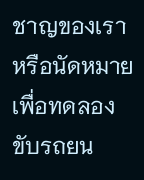ชาญของเรา หรือนัดหมายเพื่อทดลองขับรถยน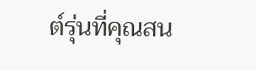ต์รุ่นที่คุณสน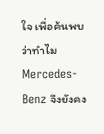ใจ เพื่อค้นพบว่าทำไม Mercedes-Benz จึงยังคง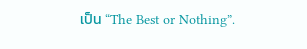เป็น “The Best or Nothing”.